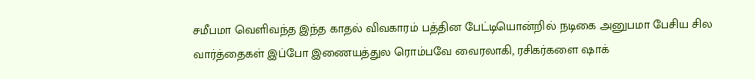சமீபமா வெளிவந்த இந்த காதல் விவகாரம் பத்தின பேட்டியொன்றில் நடிகை அனுபமா பேசிய சில வார்த்தைகள் இப்போ இணையத்துல ரொம்பவே வைரலாகி, ரசிகர்களை ஷாக்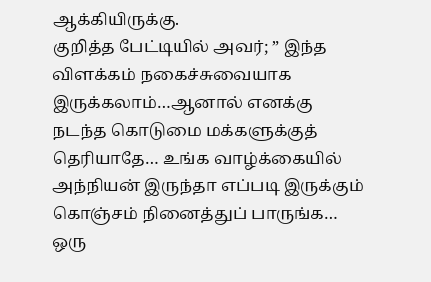ஆக்கியிருக்கு.
குறித்த பேட்டியில் அவர்; ” இந்த விளக்கம் நகைச்சுவையாக இருக்கலாம்…ஆனால் எனக்கு நடந்த கொடுமை மக்களுக்குத் தெரியாதே… உங்க வாழ்க்கையில் அந்நியன் இருந்தா எப்படி இருக்கும் கொஞ்சம் நினைத்துப் பாருங்க… ஒரு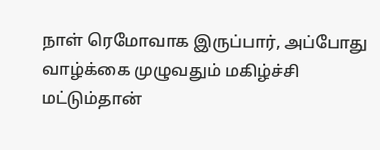நாள் ரெமோவாக இருப்பார், அப்போது வாழ்க்கை முழுவதும் மகிழ்ச்சி மட்டும்தான்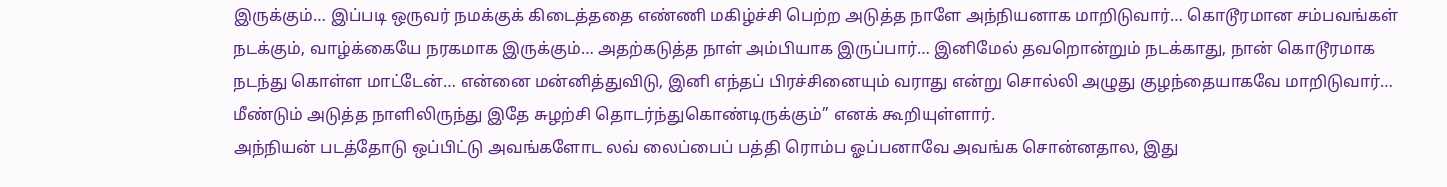இருக்கும்… இப்படி ஒருவர் நமக்குக் கிடைத்ததை எண்ணி மகிழ்ச்சி பெற்ற அடுத்த நாளே அந்நியனாக மாறிடுவார்… கொடூரமான சம்பவங்கள் நடக்கும், வாழ்க்கையே நரகமாக இருக்கும்… அதற்கடுத்த நாள் அம்பியாக இருப்பார்… இனிமேல் தவறொன்றும் நடக்காது, நான் கொடூரமாக நடந்து கொள்ள மாட்டேன்… என்னை மன்னித்துவிடு, இனி எந்தப் பிரச்சினையும் வராது என்று சொல்லி அழுது குழந்தையாகவே மாறிடுவார்… மீண்டும் அடுத்த நாளிலிருந்து இதே சுழற்சி தொடர்ந்துகொண்டிருக்கும்” எனக் கூறியுள்ளார்.
அந்நியன் படத்தோடு ஒப்பிட்டு அவங்களோட லவ் லைப்பைப் பத்தி ரொம்ப ஓப்பனாவே அவங்க சொன்னதால, இது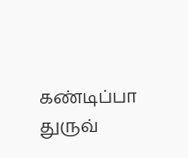கண்டிப்பா துருவ்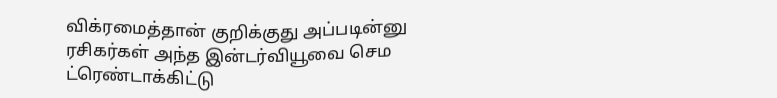விக்ரமைத்தான் குறிக்குது அப்படின்னு ரசிகர்கள் அந்த இன்டர்வியூவை செம ட்ரெண்டாக்கிட்டு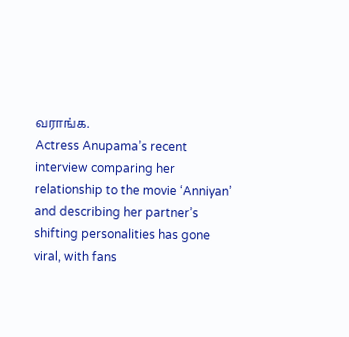வராங்க.
Actress Anupama’s recent interview comparing her relationship to the movie ‘Anniyan’ and describing her partner’s shifting personalities has gone viral, with fans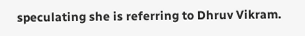speculating she is referring to Dhruv Vikram.